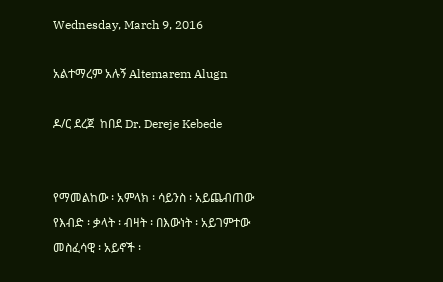Wednesday, March 9, 2016

አልተማረም አሉኝ Altemarem Alugn

ዶ/ር ደረጀ  ከበደ Dr. Dereje Kebede


የማመልከው ፡ አምላክ ፡ ሳይንስ ፡ አይጨብጠው
የእብድ ፡ ቃላት ፡ ብዛት ፡ በእውነት ፡ አይገምተው
መስፈሳዊ ፡ አይኖች ፡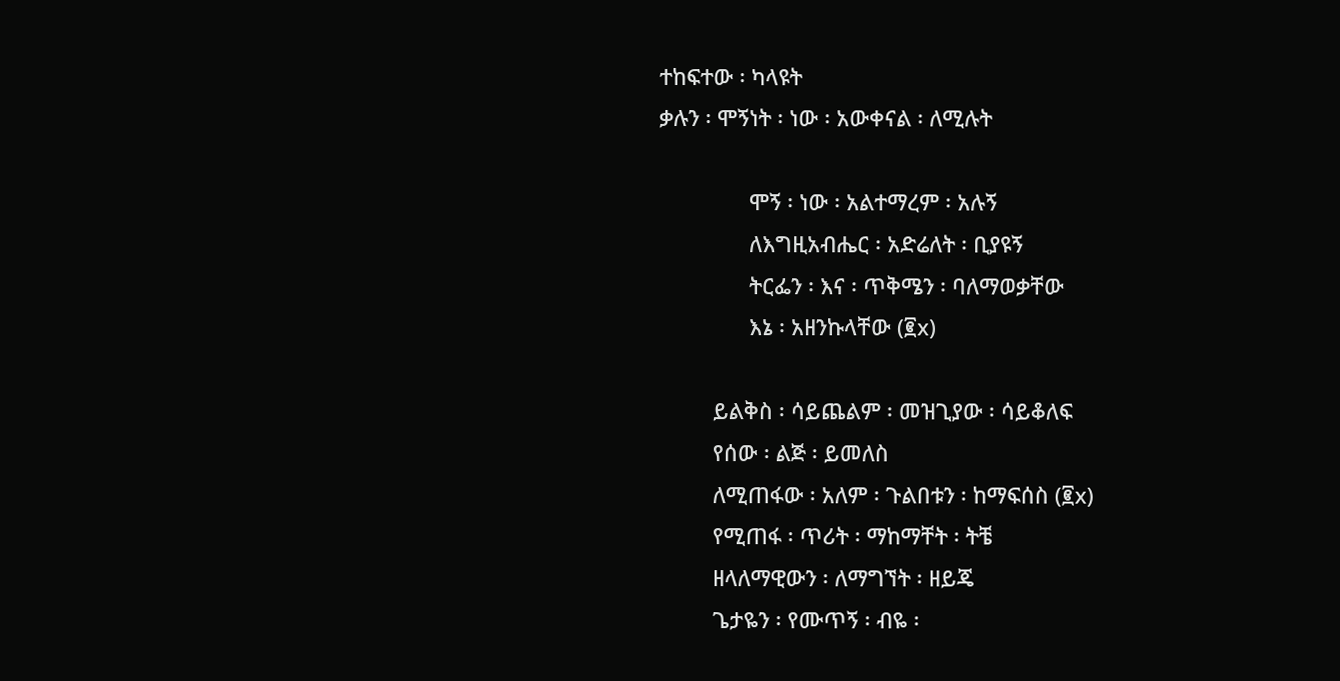ተከፍተው ፡ ካላዩት
ቃሉን ፡ ሞኝነት ፡ ነው ፡ አውቀናል ፡ ለሚሉት

               ሞኝ ፡ ነው ፡ አልተማረም ፡ አሉኝ
               ለእግዚአብሔር ፡ አድሬለት ፡ ቢያዩኝ
               ትርፌን ፡ እና ፡ ጥቅሜን ፡ ባለማወቃቸው
               እኔ ፡ አዘንኩላቸው (፪x)

         ይልቅስ ፡ ሳይጨልም ፡ መዝጊያው ፡ ሳይቆለፍ
         የሰው ፡ ልጅ ፡ ይመለስ
         ለሚጠፋው ፡ አለም ፡ ጉልበቱን ፡ ከማፍሰስ (፪x)
         የሚጠፋ ፡ ጥሪት ፡ ማከማቸት ፡ ትቼ
         ዘላለማዊውን ፡ ለማግኘት ፡ ዘይጄ
         ጌታዬን ፡ የሙጥኝ ፡ ብዬ ፡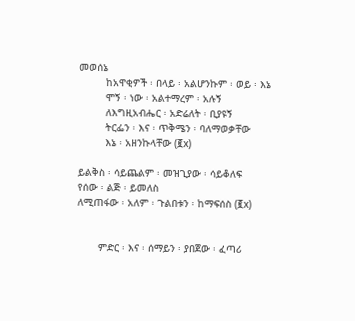መወሰኔ
         ከአዋቂዎች ፡ በላይ ፡ አልሆንኩም ፡ ወይ ፡ እኔ
         ሞኝ ፡ ነው ፡ አልተማረም ፡ አሉኝ
         ለእግዚአብሔር ፡ አድሬለት ፡ ቢያዩኝ
         ትርፌን ፡ እና ፡ ጥቅሜን ፡ ባለማወቃቸው
         እኔ ፡ አዘንኩላቸው (፪x)

ይልቅስ ፡ ሳይጨልም ፡ መዝጊያው ፡ ሳይቆለፍ
የሰው ፡ ልጅ ፡ ይመለስ
ለሚጠፋው ፡ አለም ፡ ጉልበቱን ፡ ከማፍሰስ (፪x)


       ምድር ፡ እና ፡ ሰማይን ፡ ያበጀው ፡ ፈጣሪ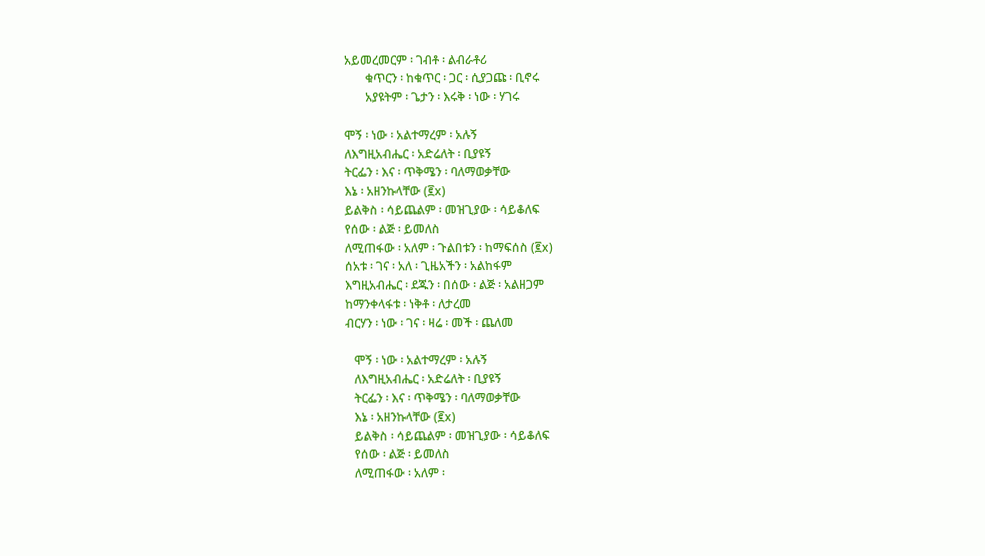አይመረመርም ፡ ገብቶ ፡ ልብራቶሪ
       ቁጥርን ፡ ከቁጥር ፡ ጋር ፡ ሲያጋጩ ፡ ቢኖሩ
       አያዩትም ፡ ጌታን ፡ እሩቅ ፡ ነው ፡ ሃገሩ

ሞኝ ፡ ነው ፡ አልተማረም ፡ አሉኝ
ለእግዚአብሔር ፡ አድሬለት ፡ ቢያዩኝ
ትርፌን ፡ እና ፡ ጥቅሜን ፡ ባለማወቃቸው
እኔ ፡ አዘንኩላቸው (፪x)
ይልቅስ ፡ ሳይጨልም ፡ መዝጊያው ፡ ሳይቆለፍ
የሰው ፡ ልጅ ፡ ይመለስ
ለሚጠፋው ፡ አለም ፡ ጉልበቱን ፡ ከማፍሰስ (፪x)
ሰአቱ ፡ ገና ፡ አለ ፡ ጊዜአችን ፡ አልከፋም
እግዚአብሔር ፡ ደጁን ፡ በሰው ፡ ልጅ ፡ አልዘጋም
ከማንቀላፋቱ ፡ ነቅቶ ፡ ለታረመ
ብርሃን ፡ ነው ፡ ገና ፡ ዛሬ ፡ መች ፡ ጨለመ

   ሞኝ ፡ ነው ፡ አልተማረም ፡ አሉኝ
   ለእግዚአብሔር ፡ አድሬለት ፡ ቢያዩኝ
   ትርፌን ፡ እና ፡ ጥቅሜን ፡ ባለማወቃቸው
   እኔ ፡ አዘንኩላቸው (፪x)
   ይልቅስ ፡ ሳይጨልም ፡ መዝጊያው ፡ ሳይቆለፍ
   የሰው ፡ ልጅ ፡ ይመለስ
   ለሚጠፋው ፡ አለም ፡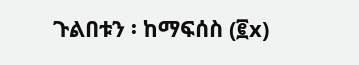ጉልበቱን ፡ ከማፍሰስ (፪x)